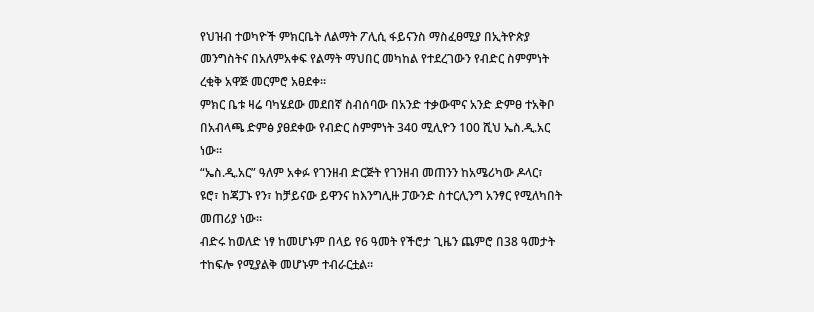የህዝብ ተወካዮች ምክርቤት ለልማት ፖሊሲ ፋይናንስ ማስፈፀሚያ በኢትዮጵያ መንግስትና በአለምአቀፍ የልማት ማህበር መካከል የተደረገውን የብድር ስምምነት ረቂቅ አዋጅ መርምሮ አፀደቀ።
ምክር ቤቱ ዛሬ ባካሄደው መደበኛ ስብሰባው በአንድ ተቃውሞና አንድ ድምፀ ተአቅቦ በአብላጫ ድምፅ ያፀደቀው የብድር ስምምነት 340 ሚሊዮን 100 ሺህ ኤስ.ዲ.አር ነው።
“ኤስ.ዲ.አር” ዓለም አቀፉ የገንዘብ ድርጅት የገንዘብ መጠንን ከአሜሪካው ዶላር፣ ዩሮ፣ ከጃፓኑ የን፣ ከቻይናው ይዋንና ከእንግሊዙ ፓውንድ ስተርሊንግ አንፃር የሚለካበት መጠሪያ ነው።
ብድሩ ከወለድ ነፃ ከመሆኑም በላይ የ6 ዓመት የችሮታ ጊዜን ጨምሮ በ38 ዓመታት ተከፍሎ የሚያልቅ መሆኑም ተብራርቷል።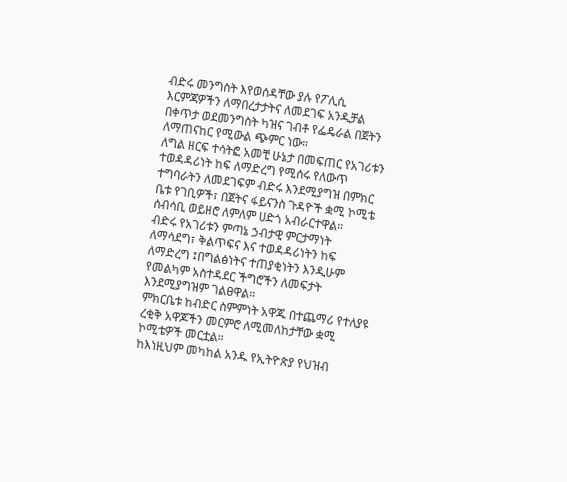ብድሩ መንግስት እየወሰዳቸው ያሉ የፖሊሲ እርምጃዎችን ለማበረታታትና ለመደገፍ አንዲቻል በቀጥታ ወደመንግስት ካዝና ገብቶ የፌዴራል በጀትን ለማጠናከር የሚውል ጭምር ነው።
ለግል ዘርፍ ተሳትፎ አመቺ ሁኔታ በመፍጠር የአገሪቱን ተወዳዳሪነት ከፍ ለማድረግ የሚሰሩ የለውጥ ተግባራትን ለመደገፍም ብድሩ እንደሚያግዝ በምክር ቤቱ የገቢዎች፣ በጀትና ፋይናንስ ጉዳዮች ቋሚ ኮሚቴ ሰብሳቢ ወይዘሮ ለምለም ሀድጎ አብራርተዋል።
ብድሩ የአገሪቱን ምጣኔ ኃብታዊ ምርታማነት ለማሳደግ፣ ቅልጥፍና እና ተወዳዳሪነትን ከፍ ለማድረግ ፤በግልፅነትና ተጠያቂነትን እንዲሁም የመልካም አስተዳደር ችግሮችን ለመፍታት እንደሚያግዝም ገልፀዋል።
ምክርቤቱ ከብድር ስምምነት አዋጁ በተጨማሪ የተለያዩ ረቂቅ አዋጆችን መርምሮ ለሚመለከታቸው ቋሚ ኮሚቴዎች መርቷል።
ከእነዚህም መካከል አንዱ የኢትዮጵያ የህዝብ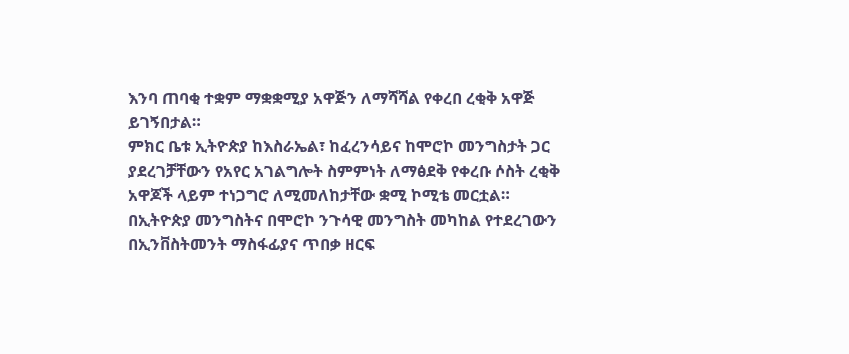እንባ ጠባቂ ተቋም ማቋቋሚያ አዋጅን ለማሻሻል የቀረበ ረቂቅ አዋጅ ይገኝበታል።
ምክር ቤቱ ኢትዮጵያ ከእስራኤል፣ ከፈረንሳይና ከሞሮኮ መንግስታት ጋር ያደረገቻቸውን የአየር አገልግሎት ስምምነት ለማፅደቅ የቀረቡ ሶስት ረቂቅ አዋጆች ላይም ተነጋግሮ ለሚመለከታቸው ቋሚ ኮሚቴ መርቷል።
በኢትዮጵያ መንግስትና በሞሮኮ ንጉሳዊ መንግስት መካከል የተደረገውን በኢንቨስትመንት ማስፋፊያና ጥበቃ ዘርፍ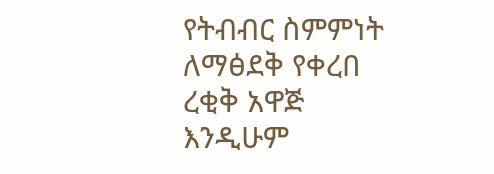የትብብር ስምምነት ለማፅደቅ የቀረበ ረቂቅ አዋጅ እንዲሁም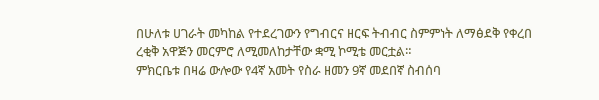በሁለቱ ሀገራት መካከል የተደረገውን የግብርና ዘርፍ ትብብር ስምምነት ለማፅደቅ የቀረበ ረቂቅ አዋጅን መርምሮ ለሚመለከታቸው ቋሚ ኮሚቴ መርቷል።
ምክርቤቱ በዛሬ ውሎው የ4ኛ አመት የስራ ዘመን 9ኛ መደበኛ ስብሰባ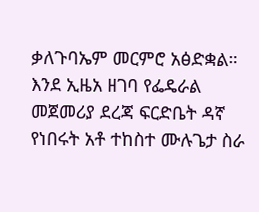ቃለጉባኤም መርምሮ አፅድቋል።
እንደ ኢዜአ ዘገባ የፌዴራል መጀመሪያ ደረጃ ፍርድቤት ዳኛ የነበሩት አቶ ተከስተ ሙሉጌታ ስራ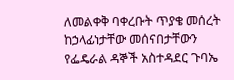ለመልቀቅ ባቀረቡት ጥያቄ መሰረት ከኃላፊነታቸው መሰናበታቸውን የፌዴራል ዳኞች አስተዳደር ጉባኤ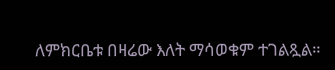ለምክርቤቱ በዛሬው እለት ማሳወቁም ተገልጿል።